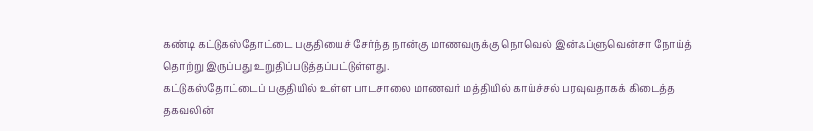கண்டி கட்டுகஸ்தோட்டை பகுதியைச் சேர்ந்த நான்கு மாணவருக்கு நொவெல் இன்ஃப்ளுவென்சா நோய்த் தொற்று இருப்பது உறுதிப்படுத்தப்பட்டுள்ளது.
கட்டுகஸ்தோட்டைப் பகுதியில் உள்ள பாடசாலை மாணவர் மத்தியில் காய்ச்சல் பரவுவதாகக் கிடைத்த தகவலின்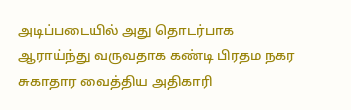அடிப்படையில் அது தொடர்பாக ஆராய்ந்து வருவதாக கண்டி பிரதம நகர சுகாதார வைத்திய அதிகாரி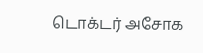டொக்டர் அசோக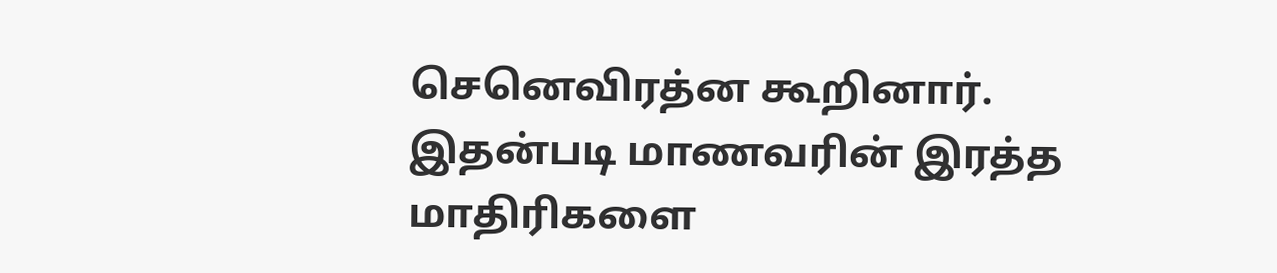செனெவிரத்ன கூறினார்.
இதன்படி மாணவரின் இரத்த மாதிரிகளை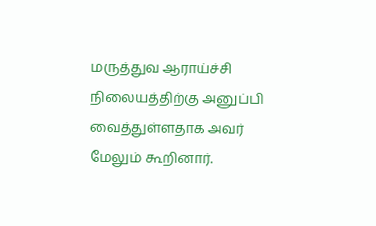மருத்துவ ஆராய்ச்சி நிலையத்திற்கு அனுப்பி வைத்துள்ளதாக அவர் மேலும் கூறினார்.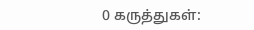0 கருத்துகள்: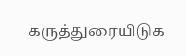கருத்துரையிடுக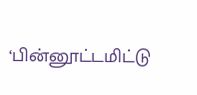‘பின்னூட்டமிட்டு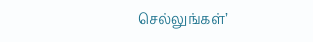செல்லுங்கள்’